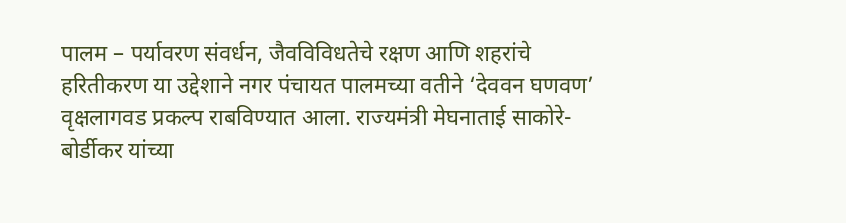पालम – पर्यावरण संवर्धन, जैवविविधतेचे रक्षण आणि शहरांचे हरितीकरण या उद्देशाने नगर पंचायत पालमच्या वतीने ‘देववन घणवण’ वृक्षलागवड प्रकल्प राबविण्यात आला. राज्यमंत्री मेघनाताई साकोरे-बोर्डीकर यांच्या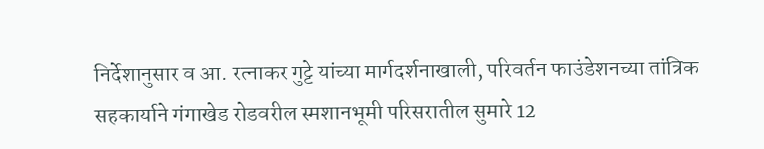निर्देशानुसार व आ. रत्नाकर गुट्टे यांच्या मार्गदर्शनाखाली, परिवर्तन फाउंडेशनच्या तांत्रिक सहकार्याने गंगाखेड रोडवरील स्मशानभूमी परिसरातील सुमारे 12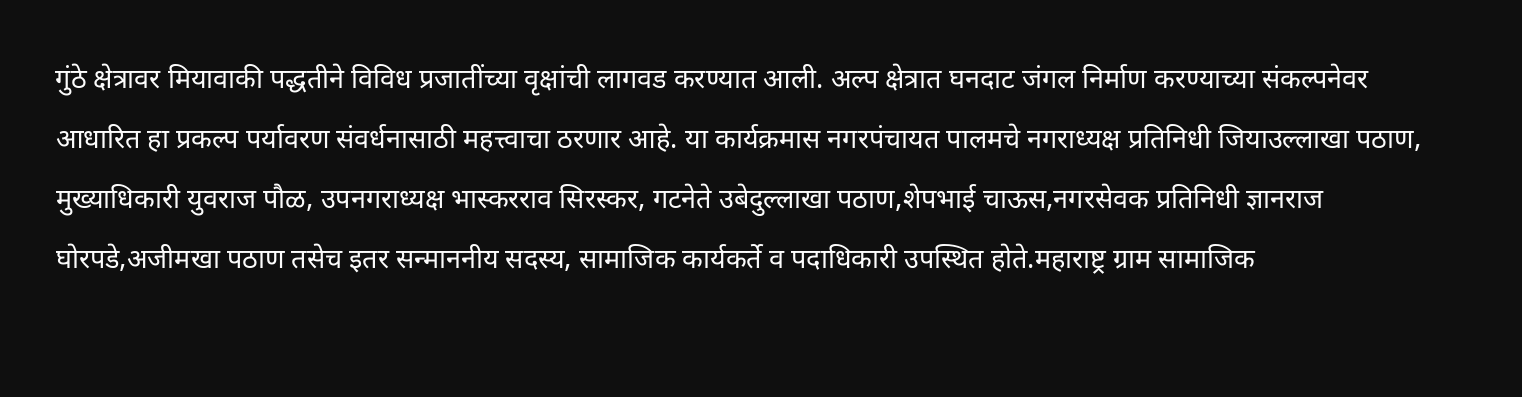गुंठे क्षेत्रावर मियावाकी पद्धतीने विविध प्रजातींच्या वृक्षांची लागवड करण्यात आली. अल्प क्षेत्रात घनदाट जंगल निर्माण करण्याच्या संकल्पनेवर आधारित हा प्रकल्प पर्यावरण संवर्धनासाठी महत्त्वाचा ठरणार आहे. या कार्यक्रमास नगरपंचायत पालमचे नगराध्यक्ष प्रतिनिधी जियाउल्लाखा पठाण, मुख्याधिकारी युवराज पौळ, उपनगराध्यक्ष भास्करराव सिरस्कर, गटनेते उबेदुल्लाखा पठाण,शेपभाई चाऊस,नगरसेवक प्रतिनिधी ज्ञानराज घोरपडे,अजीमखा पठाण तसेच इतर सन्माननीय सदस्य, सामाजिक कार्यकर्ते व पदाधिकारी उपस्थित होते.महाराष्ट्र ग्राम सामाजिक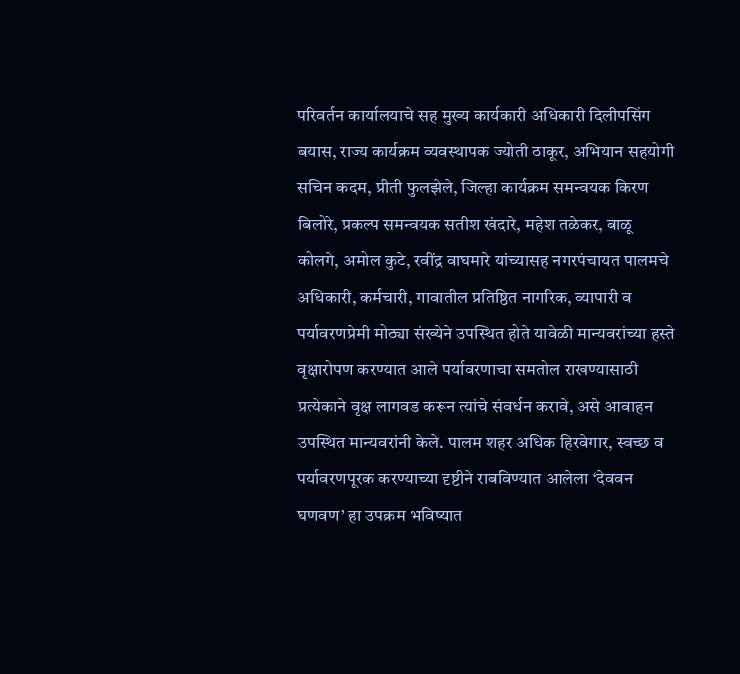परिवर्तन कार्यालयाचे सह मुख्य कार्यकारी अधिकारी दिलीपसिंग बयास, राज्य कार्यक्रम व्यवस्थापक ज्योती ठाकूर, अभियान सहयोगी सचिन कदम, प्रीती फुलझेले, जिल्हा कार्यक्रम समन्वयक किरण बिलोरे, प्रकल्प समन्वयक सतीश खंदारे, महेश तळेकर, बाळू कोलगे, अमोल कुटे, रवींद्र वाघमारे यांच्यासह नगरपंचायत पालमचे अधिकारी, कर्मचारी, गावातील प्रतिष्ठित नागरिक, व्यापारी व पर्यावरणप्रेमी मोठ्या संख्येने उपस्थित होते यावेळी मान्यवरांच्या हस्ते वृक्षारोपण करण्यात आले पर्यावरणाचा समतोल राखण्यासाठी प्रत्येकाने वृक्ष लागवड करून त्यांचे संवर्धन करावे, असे आवाहन उपस्थित मान्यवरांनी केले. पालम शहर अधिक हिरवेगार, स्वच्छ व पर्यावरणपूरक करण्याच्या दृष्टीने राबविण्यात आलेला ‘देववन घणवण’ हा उपक्रम भविष्यात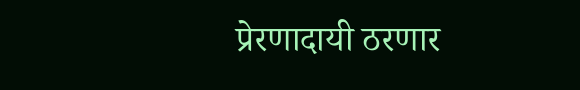प्रेरणादायी ठरणार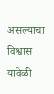असल्याचा विश्वास यावेळी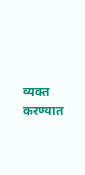व्यक्त करण्यात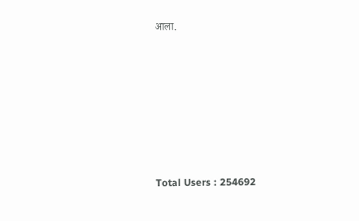आला.











Total Users : 254692